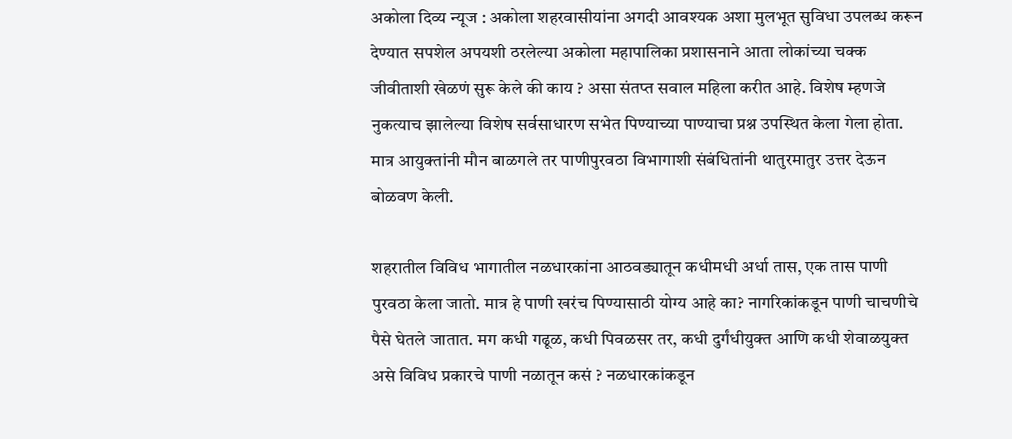अकोला दिव्य न्यूज : अकोला शहरवासीयांना अगदी आवश्यक अशा मुलभूत सुविधा उपलब्ध करून देण्यात सपशेल अपयशी ठरलेल्या अकोला महापालिका प्रशासनाने आता लोकांच्या चक्क जीवीताशी खेळणं सुरू केले की काय ? असा संतप्त सवाल महिला करीत आहे. विशेष म्हणजे नुकत्याच झालेल्या विशेष सर्वसाधारण सभेत पिण्याच्या पाण्याचा प्रश्न उपस्थित केला गेला होता. मात्र आयुक्तांनी मौन बाळगले तर पाणीपुरवठा विभागाशी संबंधितांनी थातुरमातुर उत्तर देऊन बोळवण केली.

शहरातील विविध भागातील नळधारकांना आठवड्यातून कधीमधी अर्धा तास, एक तास पाणी पुरवठा केला जातो. मात्र हे पाणी खरंच पिण्यासाठी योग्य आहे का? नागरिकांकडून पाणी चाचणीचे पैसे घेतले जातात. मग कधी गढूळ, कधी पिवळसर तर, कधी दुर्गंधीयुक्त आणि कधी शेवाळयुक्त असे विविध प्रकारचे पाणी नळातून कसं ? नळधारकांकडून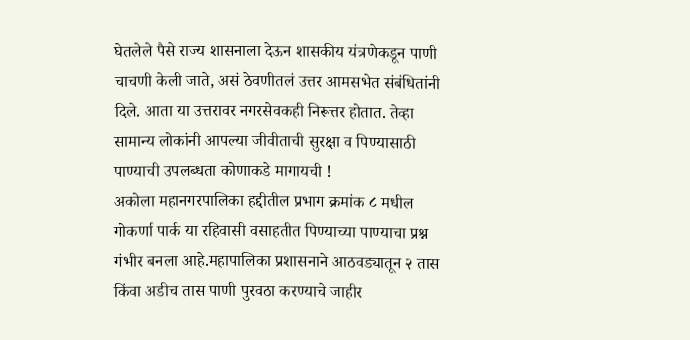घेतलेले पैसे राज्य शासनाला देऊन शासकीय यंत्रणेकडून पाणी चाचणी केली जाते, असं ठेवणीतलं उत्तर आमसभेत संबंधितांनी दिले. आता या उत्तरावर नगरसेवकही निरूत्तर होतात. तेव्हा सामान्य लोकांनी आपल्या जीवीताची सुरक्षा व पिण्यासाठी पाण्याची उपलब्धता कोणाकडे मागायची !
अकोला महानगरपालिका हद्दीतील प्रभाग क्रमांक ८ मधील गोकर्णा पार्क या रहिवासी वसाहतीत पिण्याच्या पाण्याचा प्रश्न गंभीर बनला आहे.महापालिका प्रशासनाने आठवड्यातून २ तास किंवा अडीच तास पाणी पुरवठा करण्याचे जाहीर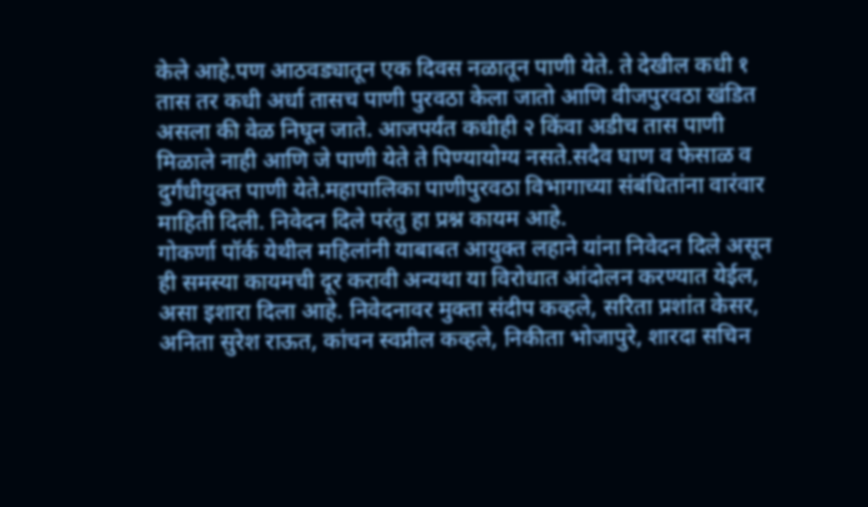केले आहे.पण आठवड्यातून एक दिवस नळातून पाणी येते. ते देखील कधी १ तास तर कधी अर्धा तासच पाणी पुरवठा केला जातो आणि वीजपुरवठा खंडित असला की वेळ निघून जाते. आजपर्यंत कधीही २ किंवा अडीच तास पाणी मिळाले नाही आणि जे पाणी येते ते पिण्यायोग्य नसते.सदैव घाण व फेसाळ व दुर्गंधीयुक्त पाणी येते.महापालिका पाणीपुरवठा विभागाच्या संबंधितांना वारंवार माहिती दिली. निवेदन दिले परंतु हा प्रश्न कायम आहे.
गोकर्णा पॉर्क येथील महिलांनी याबाबत आयुक्त लहाने यांना निवेदन दिले असून ही समस्या कायमची दूर करावी अन्यथा या विरोधात आंदोलन करण्यात येईल, असा इशारा दिला आहे. निवेदनावर मुक्ता संदीप कव्हले, सरिता प्रशांत केसर, अनिता सुरेश राऊत, कांचन स्वप्नील कव्हले, निकीता भोजापुरे, शारदा सचिन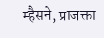म्हैसने, प्राजक्ता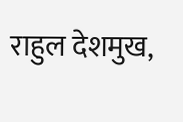राहुल देशमुख,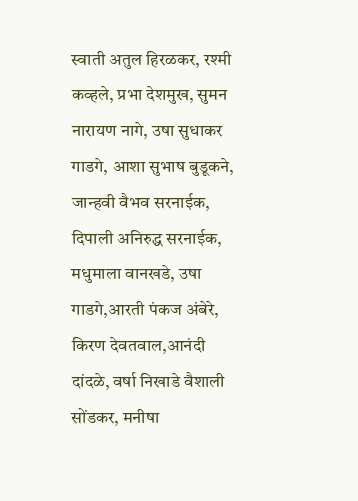स्वाती अतुल हिरळकर, रश्मी कव्हले, प्रभा देशमुख, सुमन नारायण नागे, उषा सुधाकर गाडगे, आशा सुभाष बुडूकने, जान्हवी वैभव सरनाईक, दिपाली अनिरुद्ध सरनाईक, मधुमाला वानखडे, उषा गाडगे,आरती पंकज अंबेरे, किरण देवतवाल,आनंदी दांदळे, वर्षा निखाडे वैशाली सोंडकर, मनीषा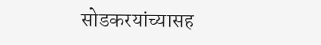सोडकरयांच्यासह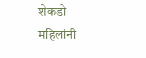शेकडो महिलांनी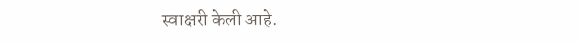स्वाक्षरी केली आहे.